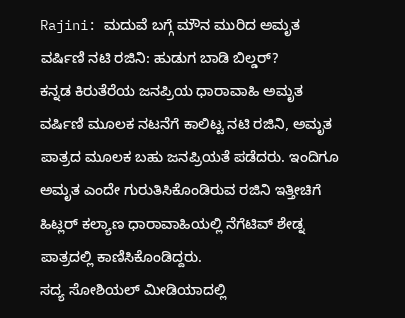Rajini: ಮದುವೆ ಬಗ್ಗೆ ಮೌನ ಮುರಿದ ಅಮೃತ ವರ್ಷಿಣಿ ನಟಿ ರಜಿನಿ: ಹುಡುಗ ಬಾಡಿ ಬಿಲ್ಡರ್?
ಕನ್ನಡ ಕಿರುತೆರೆಯ ಜನಪ್ರಿಯ ಧಾರಾವಾಹಿ ಅಮೃತ ವರ್ಷಿಣಿ ಮೂಲಕ ನಟನೆಗೆ ಕಾಲಿಟ್ಟ ನಟಿ ರಜಿನಿ, ಅಮೃತ ಪಾತ್ರದ ಮೂಲಕ ಬಹು ಜನಪ್ರಿಯತೆ ಪಡೆದರು. ಇಂದಿಗೂ ಅಮೃತ ಎಂದೇ ಗುರುತಿಸಿಕೊಂಡಿರುವ ರಜಿನಿ ಇತ್ತೀಚಿಗೆ ಹಿಟ್ಲರ್ ಕಲ್ಯಾಣ ಧಾರಾವಾಹಿಯಲ್ಲಿ ನೆಗೆಟಿವ್ ಶೇಡ್ನ ಪಾತ್ರದಲ್ಲಿ ಕಾಣಿಸಿಕೊಂಡಿದ್ದರು.
ಸದ್ಯ ಸೋಶಿಯಲ್ ಮೀಡಿಯಾದಲ್ಲಿ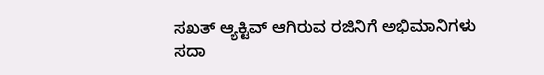ಸಖತ್ ಆ್ಯಕ್ಟಿವ್ ಆಗಿರುವ ರಜಿನಿಗೆ ಅಭಿಮಾನಿಗಳು ಸದಾ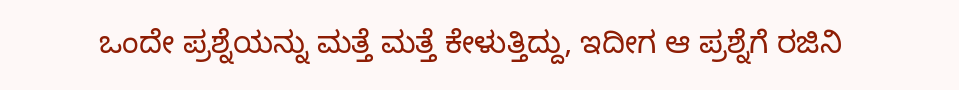ಒಂದೇ ಪ್ರಶ್ನೆಯನ್ನು ಮತ್ತೆ ಮತ್ತೆ ಕೇಳುತ್ತಿದ್ದು, ಇದೀಗ ಆ ಪ್ರಶ್ನೆಗೆ ರಜಿನಿ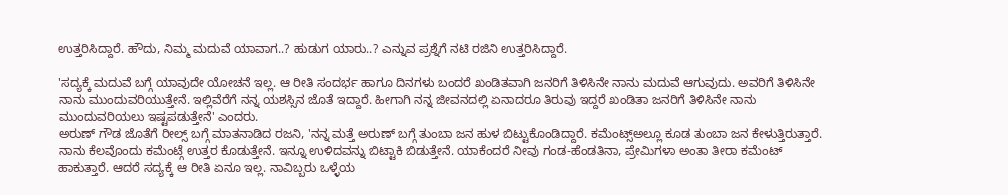ಉತ್ತರಿಸಿದ್ದಾರೆ. ಹೌದು, ನಿಮ್ಮ ಮದುವೆ ಯಾವಾಗ..? ಹುಡುಗ ಯಾರು..? ಎನ್ನುವ ಪ್ರಶ್ನೆಗೆ ನಟಿ ರಜಿನಿ ಉತ್ತರಿಸಿದ್ದಾರೆ.

'ಸದ್ಯಕ್ಕೆ ಮದುವೆ ಬಗ್ಗೆ ಯಾವುದೇ ಯೋಚನೆ ಇಲ್ಲ. ಆ ರೀತಿ ಸಂದರ್ಭ ಹಾಗೂ ದಿನಗಳು ಬಂದರೆ ಖಂಡಿತವಾಗಿ ಜನರಿಗೆ ತಿಳಿಸಿನೇ ನಾನು ಮದುವೆ ಆಗುವುದು. ಅವರಿಗೆ ತಿಳಿಸಿನೇ ನಾನು ಮುಂದುವರಿಯುತ್ತೇನೆ. ಇಲ್ಲಿವೆರೆಗೆ ನನ್ನ ಯಶಸ್ಸಿನ ಜೊತೆ ಇದ್ದಾರೆ. ಹೀಗಾಗಿ ನನ್ನ ಜೀವನದಲ್ಲಿ ಏನಾದರೂ ತಿರುವು ಇದ್ದರೆ ಖಂಡಿತಾ ಜನರಿಗೆ ತಿಳಿಸಿನೇ ನಾನು ಮುಂದುವರಿಯಲು ಇಷ್ಟಪಡುತ್ತೇನೆ' ಎಂದರು.
ಅರುಣ್ ಗೌಡ ಜೊತೆಗೆ ರೀಲ್ಸ್ ಬಗ್ಗೆ ಮಾತನಾಡಿದ ರಜನಿ, 'ನನ್ನ ಮತ್ತೆ ಅರುಣ್ ಬಗ್ಗೆ ತುಂಬಾ ಜನ ಹುಳ ಬಿಟ್ಟುಕೊಂಡಿದ್ದಾರೆ. ಕಮೆಂಟ್ಸ್ಅಲ್ಲೂ ಕೂಡ ತುಂಬಾ ಜನ ಕೇಳುತ್ತಿರುತ್ತಾರೆ. ನಾನು ಕೆಲವೊಂದು ಕಮೆಂಟ್ಗೆ ಉತ್ತರ ಕೊಡುತ್ತೇನೆ. ಇನ್ನೂ ಉಳಿದವನ್ನು ಬಿಟ್ಟಾಕಿ ಬಿಡುತ್ತೇನೆ. ಯಾಕೆಂದರೆ ನೀವು ಗಂಡ-ಹೆಂಡತಿನಾ, ಪ್ರೇಮಿಗಳಾ ಅಂತಾ ತೀರಾ ಕಮೆಂಟ್ ಹಾಕುತ್ತಾರೆ. ಆದರೆ ಸದ್ಯಕ್ಕೆ ಆ ರೀತಿ ಏನೂ ಇಲ್ಲ. ನಾವಿಬ್ಬರು ಒಳ್ಳೆಯ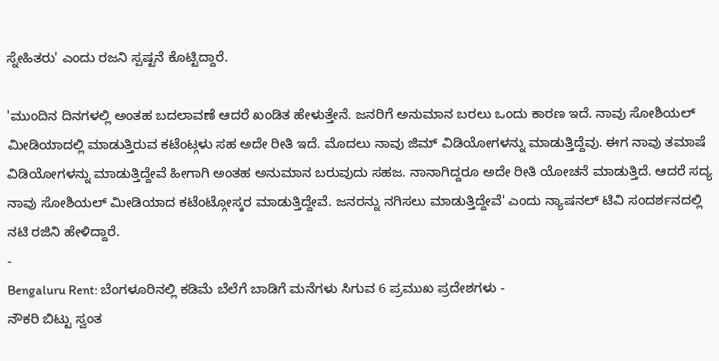ಸ್ನೇಹಿತರು' ಎಂದು ರಜನಿ ಸ್ಪಷ್ಟನೆ ಕೊಟ್ಟಿದ್ದಾರೆ.

'ಮುಂದಿನ ದಿನಗಳಲ್ಲಿ ಅಂತಹ ಬದಲಾವಣೆ ಆದರೆ ಖಂಡಿತ ಹೇಳುತ್ತೇನೆ. ಜನರಿಗೆ ಅನುಮಾನ ಬರಲು ಒಂದು ಕಾರಣ ಇದೆ. ನಾವು ಸೋಶಿಯಲ್ ಮೀಡಿಯಾದಲ್ಲಿ ಮಾಡುತ್ತಿರುವ ಕಟೆಂಟ್ಗಳು ಸಹ ಅದೇ ರೀತಿ ಇದೆ. ಮೊದಲು ನಾವು ಜಿಮ್ ವಿಡಿಯೋಗಳನ್ನು ಮಾಡುತ್ತಿದ್ದೆವು. ಈಗ ನಾವು ತಮಾಷೆ ವಿಡಿಯೋಗಳನ್ನು ಮಾಡುತ್ತಿದ್ದೇವೆ ಹೀಗಾಗಿ ಅಂತಹ ಅನುಮಾನ ಬರುವುದು ಸಹಜ. ನಾನಾಗಿದ್ದರೂ ಅದೇ ರೀತಿ ಯೋಚನೆ ಮಾಡುತ್ತಿದೆ. ಆದರೆ ಸದ್ಯ ನಾವು ಸೋಶಿಯಲ್ ಮೀಡಿಯಾದ ಕಟೆಂಟ್ಗೋಸ್ಕರ ಮಾಡುತ್ತಿದ್ದೇವೆ. ಜನರನ್ನು ನಗಿಸಲು ಮಾಡುತ್ತಿದ್ದೇವೆ' ಎಂದು ನ್ಯಾಷನಲ್ ಟಿವಿ ಸಂದರ್ಶನದಲ್ಲಿ ನಟಿ ರಜಿನಿ ಹೇಳಿದ್ದಾರೆ.
-
Bengaluru Rent: ಬೆಂಗಳೂರಿನಲ್ಲಿ ಕಡಿಮೆ ಬೆಲೆಗೆ ಬಾಡಿಗೆ ಮನೆಗಳು ಸಿಗುವ 6 ಪ್ರಮುಖ ಪ್ರದೇಶಗಳು -
ನೌಕರಿ ಬಿಟ್ಟು ಸ್ವಂತ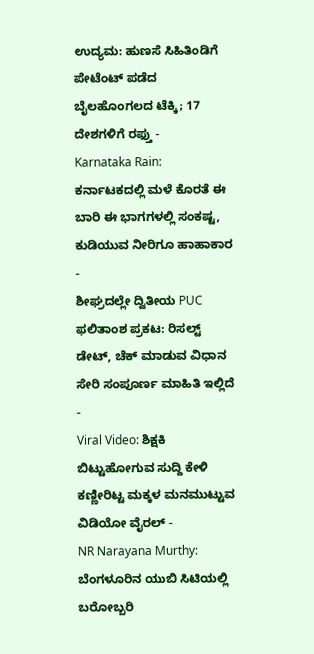ಉದ್ಯಮ: ಹುಣಸೆ ಸಿಹಿತಿಂಡಿಗೆ ಪೇಟೆಂಟ್ ಪಡೆದ ಬೈಲಹೊಂಗಲದ ಟೆಕ್ಕಿ; 17 ದೇಶಗಳಿಗೆ ರಫ್ತು -
Karnataka Rain: ಕರ್ನಾಟಕದಲ್ಲಿ ಮಳೆ ಕೊರತೆ ಈ ಬಾರಿ ಈ ಭಾಗಗಳಲ್ಲಿ ಸಂಕಷ್ಟ, ಕುಡಿಯುವ ನೀರಿಗೂ ಹಾಹಾಕಾರ -
ಶೀಘ್ರದಲ್ಲೇ ದ್ವಿತೀಯ PUC ಫಲಿತಾಂಶ ಪ್ರಕಟ: ರಿಸಲ್ಟ್ ಡೇಟ್, ಚೆಕ್ ಮಾಡುವ ವಿಧಾನ ಸೇರಿ ಸಂಪೂರ್ಣ ಮಾಹಿತಿ ಇಲ್ಲಿದೆ -
Viral Video: ಶಿಕ್ಷಕಿ ಬಿಟ್ಟುಹೋಗುವ ಸುದ್ದಿ ಕೇಳಿ ಕಣ್ಣೀರಿಟ್ಟ ಮಕ್ಕಳ ಮನಮುಟ್ಟುವ ವಿಡಿಯೋ ವೈರಲ್ -
NR Narayana Murthy: ಬೆಂಗಳೂರಿನ ಯುಬಿ ಸಿಟಿಯಲ್ಲಿ ಬರೋಬ್ಬರಿ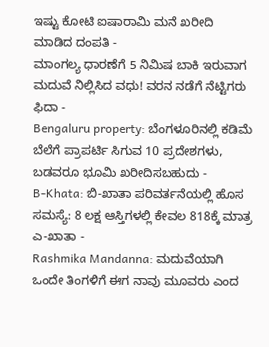ಇಷ್ಟು ಕೋಟಿ ಐಷಾರಾಮಿ ಮನೆ ಖರೀದಿ ಮಾಡಿದ ದಂಪತಿ -
ಮಾಂಗಲ್ಯ ಧಾರಣೆಗೆ 5 ನಿಮಿಷ ಬಾಕಿ ಇರುವಾಗ ಮದುವೆ ನಿಲ್ಲಿಸಿದ ವಧು! ವರನ ನಡೆಗೆ ನೆಟ್ಟಿಗರು ಫಿದಾ -
Bengaluru property: ಬೆಂಗಳೂರಿನಲ್ಲಿ ಕಡಿಮೆ ಬೆಲೆಗೆ ಪ್ರಾಪರ್ಟಿ ಸಿಗುವ 10 ಪ್ರದೇಶಗಳು, ಬಡವರೂ ಭೂಮಿ ಖರೀದಿಸಬಹುದು -
B-Khata: ಬಿ-ಖಾತಾ ಪರಿವರ್ತನೆಯಲ್ಲಿ ಹೊಸ ಸಮಸ್ಯೆ: 8 ಲಕ್ಷ ಆಸ್ತಿಗಳಲ್ಲಿ ಕೇವಲ 818ಕ್ಕೆ ಮಾತ್ರ ಎ-ಖಾತಾ -
Rashmika Mandanna: ಮದುವೆಯಾಗಿ ಒಂದೇ ತಿಂಗಳಿಗೆ ಈಗ ನಾವು ಮೂವರು ಎಂದ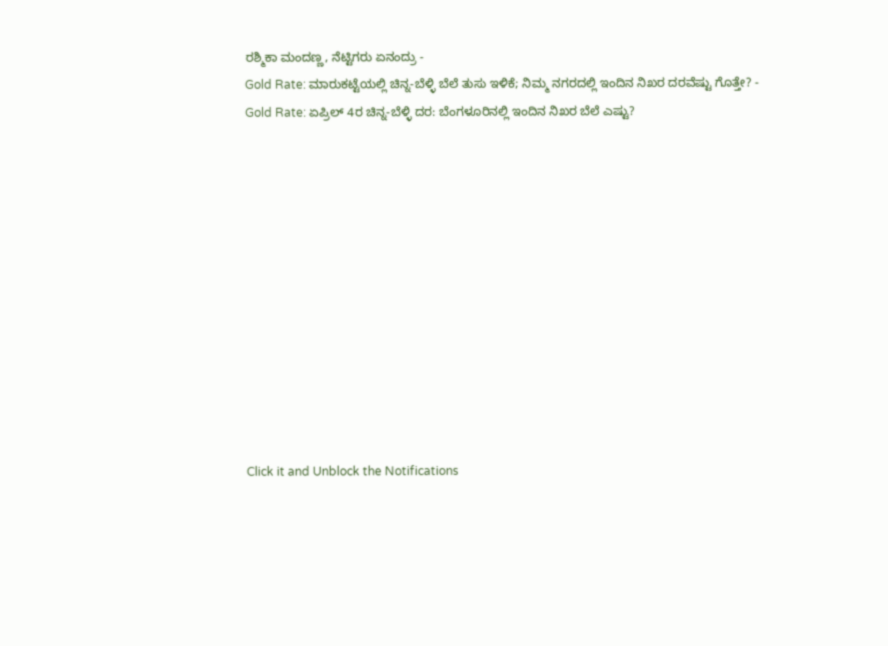ರಶ್ಮಿಕಾ ಮಂದಣ್ಣ, ನೆಟ್ಟಿಗರು ಏನಂದ್ರು -
Gold Rate: ಮಾರುಕಟ್ಟೆಯಲ್ಲಿ ಚಿನ್ನ-ಬೆಳ್ಳಿ ಬೆಲೆ ತುಸು ಇಳಿಕೆ; ನಿಮ್ಮ ನಗರದಲ್ಲಿ ಇಂದಿನ ನಿಖರ ದರವೆಷ್ಟು ಗೊತ್ತೇ? -
Gold Rate: ಏಪ್ರಿಲ್ 4ರ ಚಿನ್ನ-ಬೆಳ್ಳಿ ದರ: ಬೆಂಗಳೂರಿನಲ್ಲಿ ಇಂದಿನ ನಿಖರ ಬೆಲೆ ಎಷ್ಟು?












Click it and Unblock the Notifications